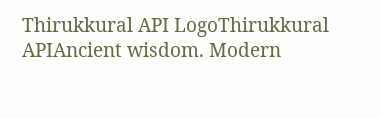Thirukkural API LogoThirukkural APIAncient wisdom. Modern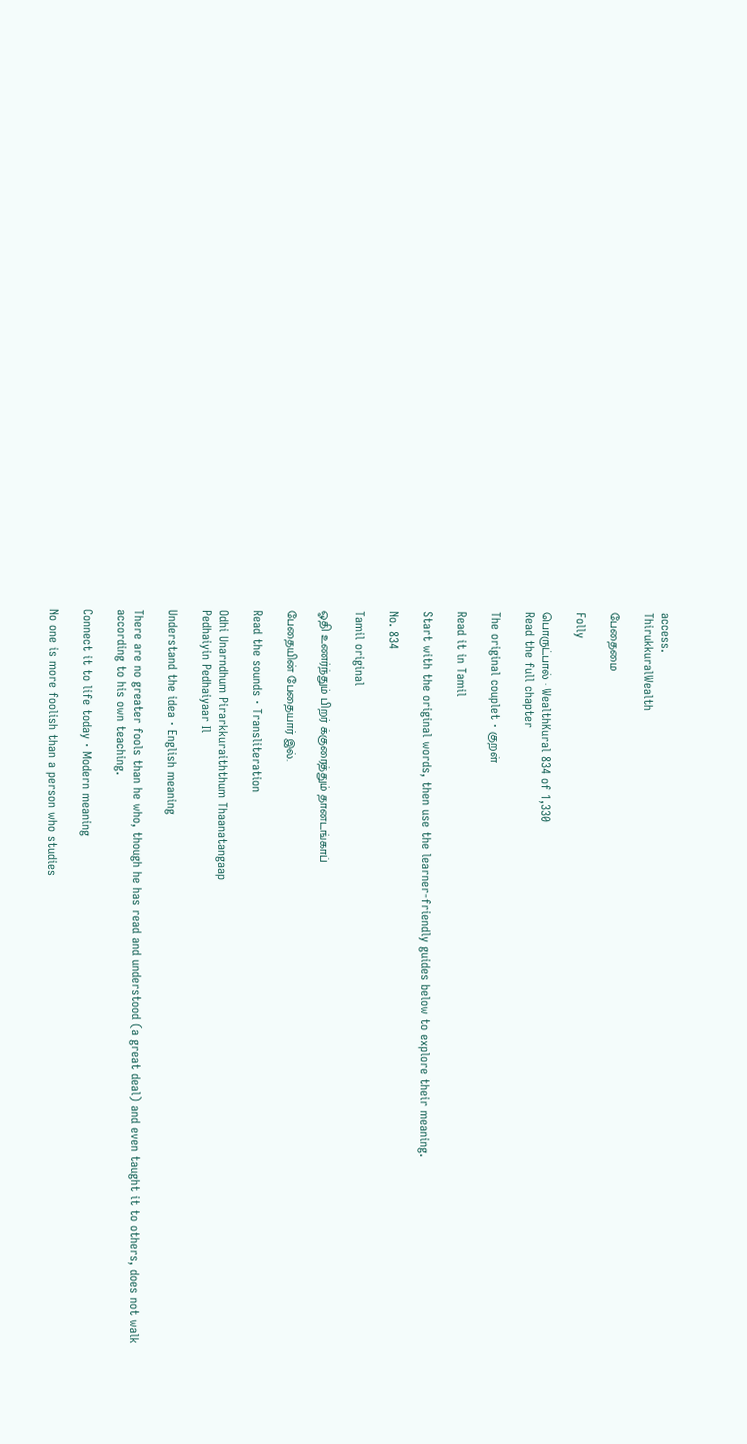access.
ThirukkuralWealth

பேதைமை

Folly

பொருட்பால் · WealthKural 834 of 1,330
Read the full chapter

The original couplet · குறள்

Read it in Tamil

Start with the original words, then use the learner-friendly guides below to explore their meaning.

No. 834

Tamil original

ஓதி உணர்ந்தும் பிறர் க்குரைத்தும் தானடங்காப்

பேதையின் பேதையார் இல்.

Read the sounds · Transliteration

Odhi Unarndhum Pirarkkuraiththum Thaanatangaap
Pedhaiyin Pedhaiyaar Il

Understand the idea · English meaning

There are no greater fools than he who, though he has read and understood (a great deal) and even taught it to others, does not walk according to his own teaching.

Connect it to life today · Modern meaning

No one is more foolish than a person who studies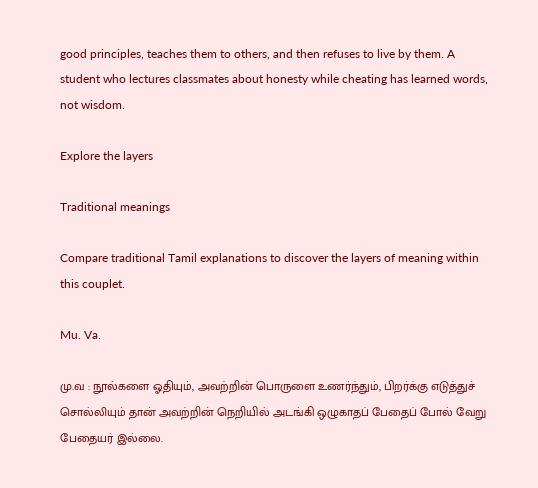good principles, teaches them to others, and then refuses to live by them. A student who lectures classmates about honesty while cheating has learned words, not wisdom.

Explore the layers

Traditional meanings

Compare traditional Tamil explanations to discover the layers of meaning within this couplet.

Mu. Va.

மு.வ : நூல்களை ஓதியும், அவற்றின் பொருளை உணர்ந்தும், பிறர்க்கு எடுத்துச் சொல்லியும் தான் அவற்றின் நெறியில் அடங்கி ஒழுகாதப் பேதைப் போல் வேறு பேதையர் இல்லை.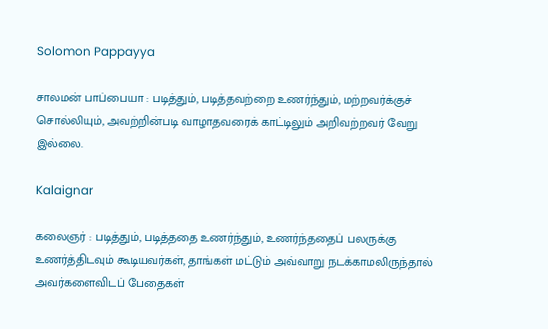Solomon Pappayya

சாலமன் பாப்பையா : படித்தும், படித்தவற்றை உணர்ந்தும், மற்றவர்க்குச் சொல்லியும், அவற்றின்படி வாழாதவரைக் காட்டிலும் அறிவற்றவர் வேறு இல்லை.

Kalaignar

கலைஞர் : படித்தும், படித்ததை உணர்ந்தும், உணர்ந்ததைப் பலருக்கு உணர்த்திடவும் கூடியவர்கள், தாங்கள் மட்டும் அவ்வாறு நடக்காமலிருந்தால் அவர்களைவிடப் பேதைகள்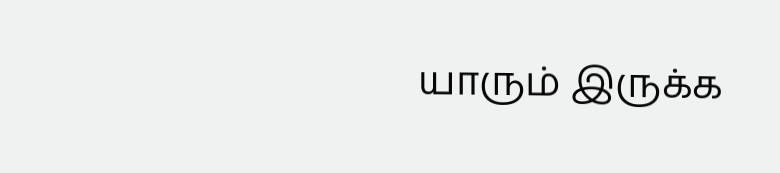யாரும் இருக்க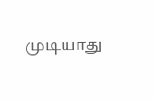முடியாது